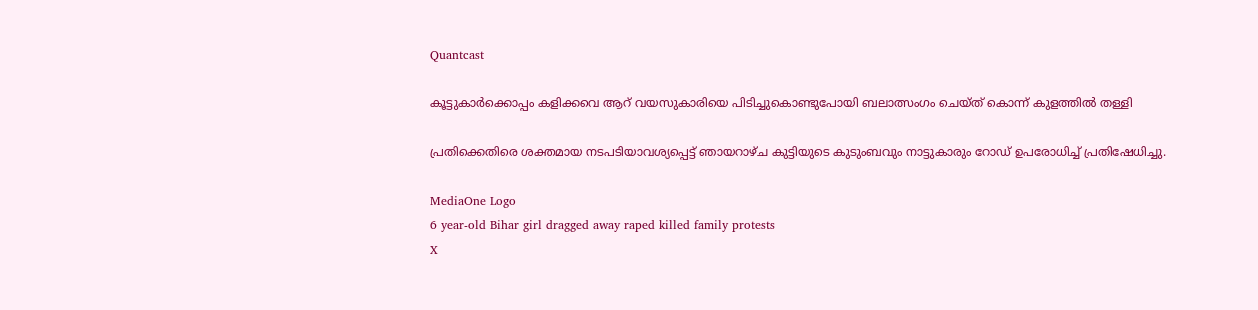Quantcast

കൂട്ടുകാർക്കൊപ്പം കളിക്കവെ ആറ് വയസുകാരിയെ പിടിച്ചുകൊണ്ടുപോയി ബലാത്സംഗം ചെയ്ത് കൊന്ന് കുളത്തിൽ തള്ളി

പ്രതിക്കെതിരെ ശക്തമായ നടപടിയാവശ്യപ്പെട്ട് ഞായറാഴ്ച കുട്ടിയുടെ കുടുംബവും നാട്ടുകാരും റോഡ് ഉപരോധിച്ച് പ്രതിഷേധിച്ചു.

MediaOne Logo
6 year-old Bihar girl dragged away raped killed family protests
X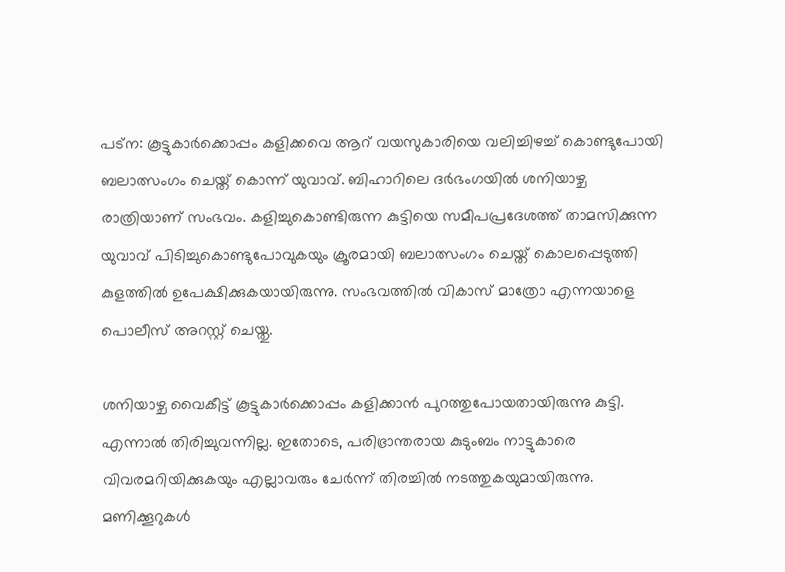പട്ന: കൂട്ടുകാർക്കൊപ്പം കളിക്കവെ ആറ് വയസുകാരിയെ വലിച്ചിഴച്ച് കൊണ്ടുപോയി ബലാത്സംഗം ചെയ്ത് കൊന്ന് യുവാവ്. ബിഹാറിലെ ദർഭംഗയിൽ ശനിയാഴ്ച രാത്രിയാണ് സംഭവം. കളിച്ചുകൊണ്ടിരുന്ന കുട്ടിയെ സമീപപ്രദേശത്ത് താമസിക്കുന്ന യുവാവ് പിടിച്ചുകൊണ്ടുപോവുകയും ക്രൂരമായി ബലാത്സംഗം ചെയ്ത് കൊലപ്പെടുത്തി കുളത്തിൽ ഉപേക്ഷിക്കുകയായിരുന്നു. സംഭവത്തിൽ വികാസ് മാത്രോ എന്നയാളെ പൊലീസ് അറസ്റ്റ് ചെയ്തു.

ശനിയാഴ്ച വൈകീട്ട് കൂട്ടുകാർക്കൊപ്പം കളിക്കാൻ പുറത്തുപോയതായിരുന്നു കുട്ടി. എന്നാൽ തിരിച്ചുവന്നില്ല. ഇതോടെ, പരിഭ്രാന്തരായ കുടുംബം നാട്ടുകാരെ വിവരമറിയിക്കുകയും എല്ലാവരും ചേർന്ന് തിരച്ചിൽ നടത്തുകയുമായിരുന്നു. മണിക്കൂറുകൾ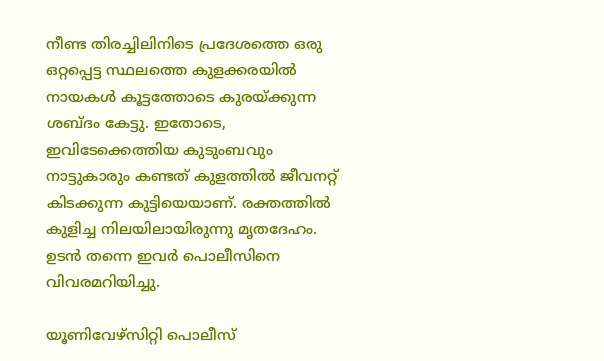നീണ്ട തിരച്ചിലിനിടെ പ്രദേശത്തെ ഒരു ഒറ്റപ്പെട്ട സ്ഥലത്തെ കുളക്കരയിൽ നായകൾ കൂട്ടത്തോടെ കുരയ്ക്കുന്ന ശബ്ദം കേട്ടു. ഇതോടെ, ഇവിടേക്കെത്തിയ കുടുംബവും നാട്ടുകാരും കണ്ടത് കുളത്തിൽ ജീവനറ്റ് കിടക്കുന്ന കുട്ടിയെയാണ്. രക്തത്തിൽ കുളിച്ച നിലയിലായിരുന്നു മൃതദേഹം. ഉടൻ തന്നെ ഇവർ പൊലീസിനെ വിവരമറിയിച്ചു.

യൂണിവേഴ്സിറ്റി പൊലീസ്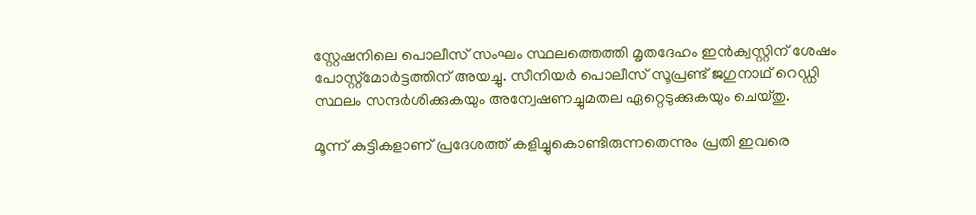സ്റ്റേഷനിലെ പൊലീസ് സംഘം സ്ഥലത്തെത്തി മൃതദേഹം ഇൻക്വസ്റ്റിന് ശേഷം പോസ്റ്റ്മോർട്ടത്തിന് അയച്ചു. സീനിയർ പൊലീസ് സൂപ്രണ്ട് ജഗുനാഥ് റെഡ്ഡി സ്ഥലം സന്ദർശിക്കുകയും അന്വേഷണച്ചുമതല ഏറ്റെടുക്കുകയും ചെയ്തു.

മൂന്ന് കുട്ടികളാണ് പ്രദേശത്ത് കളിച്ചുകൊണ്ടിരുന്നതെന്നും പ്രതി ഇവരെ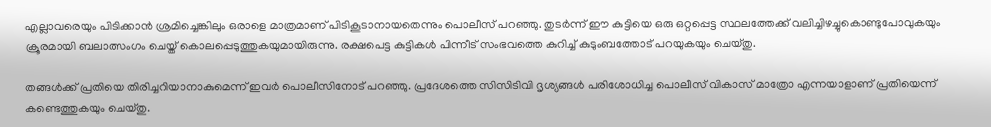എല്ലാവരെയും പിടിക്കാൻ‍ ശ്രമിച്ചെങ്കിലും ഒരാളെ മാത്രമാണ് പിടികൂടാനായതെന്നും പൊലീസ് പറഞ്ഞു. തുടർന്ന് ഈ കുട്ടിയെ ഒരു ഒറ്റപ്പെട്ട സ്ഥലത്തേക്ക് വലിച്ചിഴച്ചുകൊണ്ടുപോവുകയും ക്രൂരമായി ബലാത്സംഗം ചെയ്ത് കൊലപ്പെടുത്തുകയുമായിരുന്നു. രക്ഷപെട്ട കുട്ടികൾ പിന്നീട് സംഭവത്തെ കുറിച്ച് കുടുംബത്തോട് പറയുകയും ചെയ്തു.

തങ്ങൾക്ക് പ്രതിയെ തിരിച്ചറിയാനാകുമെന്ന് ഇവർ പൊലീസിനോട് പറ‍ഞ്ഞു. പ്രദേശത്തെ സിസിടിവി ദൃശ്യങ്ങൾ പരിശോധിച്ച പൊലീസ് വികാസ് മാത്രോ എന്നയാളാണ് പ്രതിയെന്ന് കണ്ടെത്തുകയും ചെയ്തു.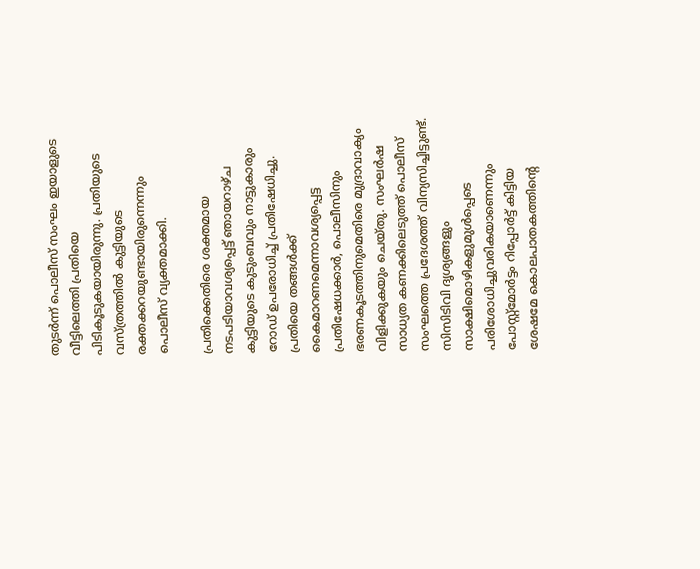തുടർന്ന് പൊലീസ് സംഘം ഇയാളുടെ വീട്ടിലെത്തി പ്രതിയെ പിടികൂടുകയായിരുന്നു. പ്രതിയുടെ വസ്ത്രത്തിൽ കുട്ടിയുടെ രക്തക്കറയുണ്ടായിരുന്നെന്നും പൊലീസ് വ്യക്തമാക്കി.

പ്രതിക്കെതിരെ ശക്തമായ നടപടിയാവശ്യപ്പെട്ട് ഞായറാഴ്ച കുട്ടിയുടെ കുടുംബവും നാട്ടുകാരും റോഡ് ഉപരോധിച്ച് പ്രതിഷേധിച്ചു. പ്രതിയെ തങ്ങൾക്ക് കൈമാറണമെന്നാവശ്യപ്പെട്ട പ്രതിഷേധക്കാർ, പൊലീസിനും ഭരണകൂടത്തിനുമെതിരെ മുദ്രാവാക്യം വിളിക്കുകയും ചെയ്തു. സംഘർഷ സാധ്യത കണക്കിലെടുത്ത് പൊലീസ് സംഘത്തെ പ്രദേശത്ത് വിന്യസിച്ചിട്ടുണ്ട്. സിസിടിവി ദൃശ്യങ്ങളും സാക്ഷിമൊഴികളുമുൾപ്പെടെ പരിശോധിച്ചുവരികയാണെന്നും പോസ്റ്റ്മോർട്ടം റിപ്പോർട്ട് കിട്ടിയ ശേഷമേ കൊലപാതകത്തിന്റെ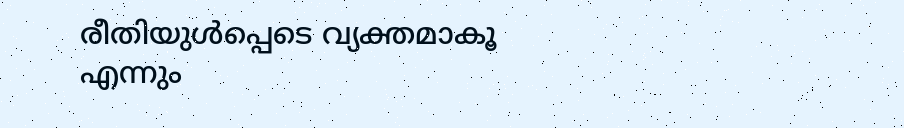രീതിയുൾപ്പെടെ വ്യക്തമാകൂ എന്നും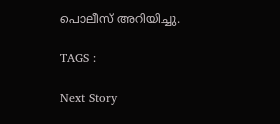പൊലീസ് അറിയിച്ചു.

TAGS :

Next Story